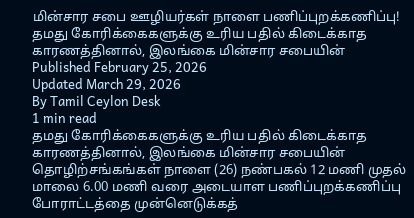மின்சார சபை ஊழியர்கள் நாளை பணிப்புறக்கணிப்பு!
தமது கோரிக்கைகளுக்கு உரிய பதில் கிடைக்காத காரணத்தினால், இலங்கை மின்சார சபையின்
Published February 25, 2026
Updated March 29, 2026
By Tamil Ceylon Desk
1 min read
தமது கோரிக்கைகளுக்கு உரிய பதில் கிடைக்காத காரணத்தினால், இலங்கை மின்சார சபையின் தொழிற்சங்கங்கள் நாளை (26) நண்பகல் 12 மணி முதல் மாலை 6.00 மணி வரை அடையாள பணிப்புறக்கணிப்பு போராட்டத்தை முன்னெடுக்கத்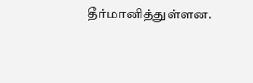தீர்மானித்துள்ளன.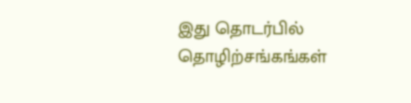இது தொடர்பில் தொழிற்சங்கங்கள்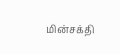மின்சக்தி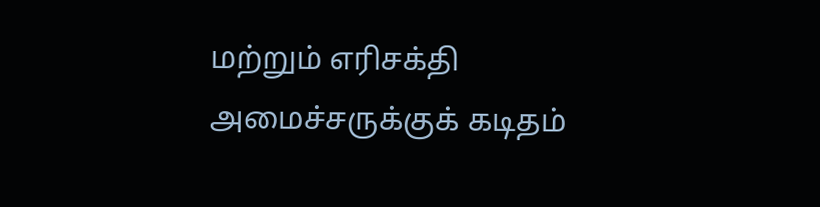மற்றும் எரிசக்தி அமைச்சருக்குக் கடிதம்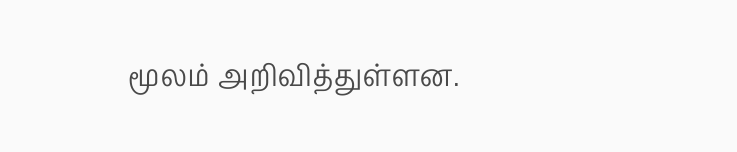மூலம் அறிவித்துள்ளன.